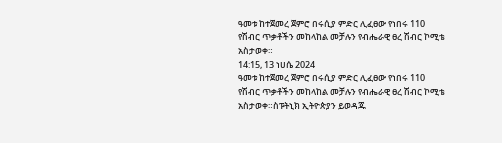ዓመቱ ከተጀመረ ጀምሮ በሩሲያ ምድር ሊፈፀው የነበሩ 110 የሽብር ጥቃቶችን መከላከል መቻሉን የብሔራዊ ፀረ ሽብር ኮሚቴ አስታወቀ።
14:15, 13 ነሀሴ 2024
ዓመቱ ከተጀመረ ጀምሮ በሩሲያ ምድር ሊፈፀው የነበሩ 110 የሽብር ጥቃቶችን መከላከል መቻሉን የብሔራዊ ፀረ ሽብር ኮሚቴ አስታወቀ።ስፑትኒክ ኢትዮጵያን ይወዳጁ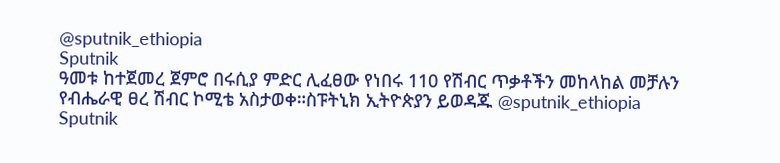@sputnik_ethiopia
Sputnik
ዓመቱ ከተጀመረ ጀምሮ በሩሲያ ምድር ሊፈፀው የነበሩ 110 የሽብር ጥቃቶችን መከላከል መቻሉን የብሔራዊ ፀረ ሽብር ኮሚቴ አስታወቀ።ስፑትኒክ ኢትዮጵያን ይወዳጁ @sputnik_ethiopia
Sputnik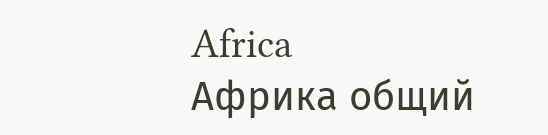Africa
Африка общий